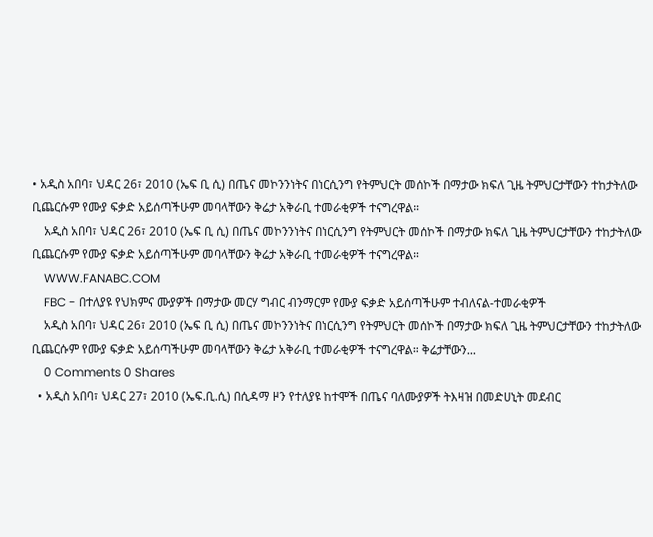• አዲስ አበባ፣ ህዳር 26፣ 2010 (ኤፍ ቢ ሲ) በጤና መኮንንነትና በነርሲንግ የትምህርት መሰኮች በማታው ክፍለ ጊዜ ትምህርታቸውን ተከታትለው ቢጨርሱም የሙያ ፍቃድ አይሰጣችሁም መባላቸውን ቅሬታ አቅራቢ ተመራቂዎች ተናግረዋል።
    አዲስ አበባ፣ ህዳር 26፣ 2010 (ኤፍ ቢ ሲ) በጤና መኮንንነትና በነርሲንግ የትምህርት መሰኮች በማታው ክፍለ ጊዜ ትምህርታቸውን ተከታትለው ቢጨርሱም የሙያ ፍቃድ አይሰጣችሁም መባላቸውን ቅሬታ አቅራቢ ተመራቂዎች ተናግረዋል።
    WWW.FANABC.COM
    FBC - በተለያዩ የህክምና ሙያዎች በማታው መርሃ ግብር ብንማርም የሙያ ፍቃድ አይሰጣችሁም ተብለናል-ተመራቂዎች
    አዲስ አበባ፣ ህዳር 26፣ 2010 (ኤፍ ቢ ሲ) በጤና መኮንንነትና በነርሲንግ የትምህርት መሰኮች በማታው ክፍለ ጊዜ ትምህርታቸውን ተከታትለው ቢጨርሱም የሙያ ፍቃድ አይሰጣችሁም መባላቸውን ቅሬታ አቅራቢ ተመራቂዎች ተናግረዋል። ቅሬታቸውን...
    0 Comments 0 Shares
  • አዲስ አበባ፣ ህዳር 27፣ 2010 (ኤፍ.ቢ.ሲ) በሲዳማ ዞን የተለያዩ ከተሞች በጤና ባለሙያዎች ትእዛዝ በመድሀኒት መደብር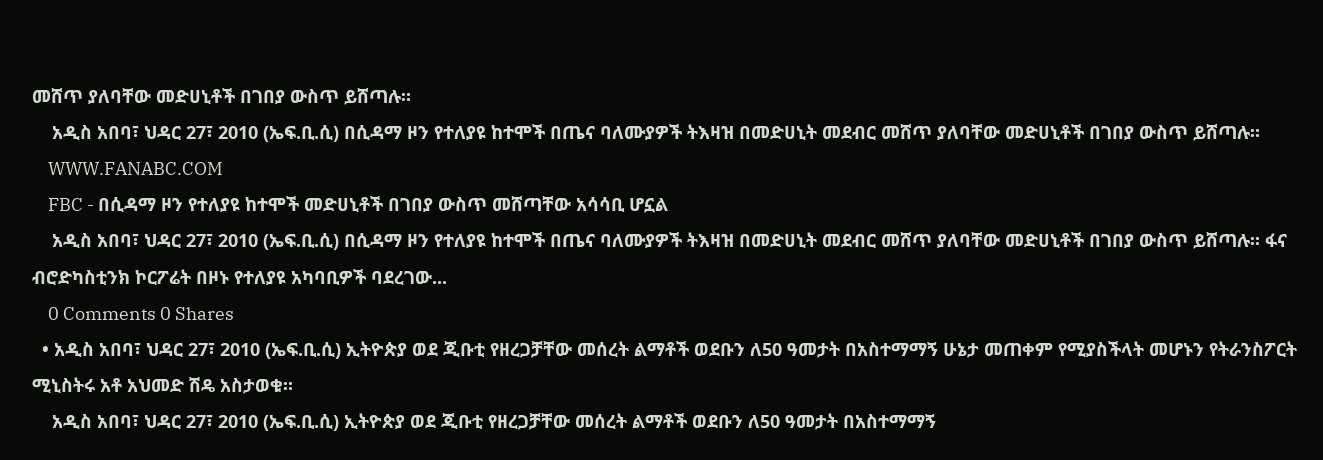መሸጥ ያለባቸው መድሀኒቶች በገበያ ውስጥ ይሸጣሉ።
    አዲስ አበባ፣ ህዳር 27፣ 2010 (ኤፍ.ቢ.ሲ) በሲዳማ ዞን የተለያዩ ከተሞች በጤና ባለሙያዎች ትእዛዝ በመድሀኒት መደብር መሸጥ ያለባቸው መድሀኒቶች በገበያ ውስጥ ይሸጣሉ።
    WWW.FANABC.COM
    FBC - በሲዳማ ዞን የተለያዩ ከተሞች መድሀኒቶች በገበያ ውስጥ መሸጣቸው አሳሳቢ ሆኗል
    አዲስ አበባ፣ ህዳር 27፣ 2010 (ኤፍ.ቢ.ሲ) በሲዳማ ዞን የተለያዩ ከተሞች በጤና ባለሙያዎች ትእዛዝ በመድሀኒት መደብር መሸጥ ያለባቸው መድሀኒቶች በገበያ ውስጥ ይሸጣሉ። ፋና ብሮድካስቲንክ ኮርፖሬት በዞኑ የተለያዩ አካባቢዎች ባደረገው...
    0 Comments 0 Shares
  • አዲስ አበባ፣ ህዳር 27፣ 2010 (ኤፍ.ቢ.ሲ) ኢትዮጵያ ወደ ጂቡቲ የዘረጋቻቸው መሰረት ልማቶች ወደቡን ለ50 ዓመታት በአስተማማኝ ሁኔታ መጠቀም የሚያስችላት መሆኑን የትራንስፖርት ሚኒስትሩ አቶ አህመድ ሽዴ አስታወቁ።
    አዲስ አበባ፣ ህዳር 27፣ 2010 (ኤፍ.ቢ.ሲ) ኢትዮጵያ ወደ ጂቡቲ የዘረጋቻቸው መሰረት ልማቶች ወደቡን ለ50 ዓመታት በአስተማማኝ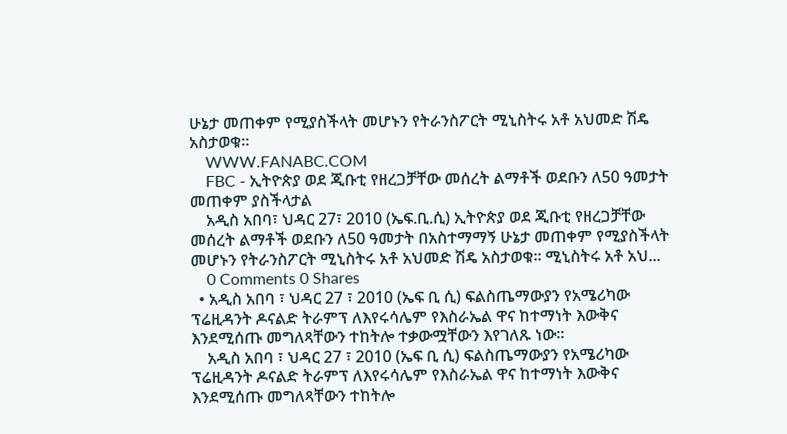ሁኔታ መጠቀም የሚያስችላት መሆኑን የትራንስፖርት ሚኒስትሩ አቶ አህመድ ሽዴ አስታወቁ።
    WWW.FANABC.COM
    FBC - ኢትዮጵያ ወደ ጂቡቲ የዘረጋቻቸው መሰረት ልማቶች ወደቡን ለ50 ዓመታት መጠቀም ያስችላታል
    አዲስ አበባ፣ ህዳር 27፣ 2010 (ኤፍ.ቢ.ሲ) ኢትዮጵያ ወደ ጂቡቲ የዘረጋቻቸው መሰረት ልማቶች ወደቡን ለ50 ዓመታት በአስተማማኝ ሁኔታ መጠቀም የሚያስችላት መሆኑን የትራንስፖርት ሚኒስትሩ አቶ አህመድ ሽዴ አስታወቁ። ሚኒስትሩ አቶ አህ...
    0 Comments 0 Shares
  • አዲስ አበባ ፣ ህዳር 27 ፣ 2010 (ኤፍ ቢ ሲ) ፍልስጤማውያን የአሜሪካው ፕሬዚዳንት ዶናልድ ትራምፕ ለእየሩሳሌም የእስራኤል ዋና ከተማነት እውቅና እንደሚሰጡ መግለጻቸውን ተከትሎ ተቃውሟቸውን እየገለጹ ነው።
    አዲስ አበባ ፣ ህዳር 27 ፣ 2010 (ኤፍ ቢ ሲ) ፍልስጤማውያን የአሜሪካው ፕሬዚዳንት ዶናልድ ትራምፕ ለእየሩሳሌም የእስራኤል ዋና ከተማነት እውቅና እንደሚሰጡ መግለጻቸውን ተከትሎ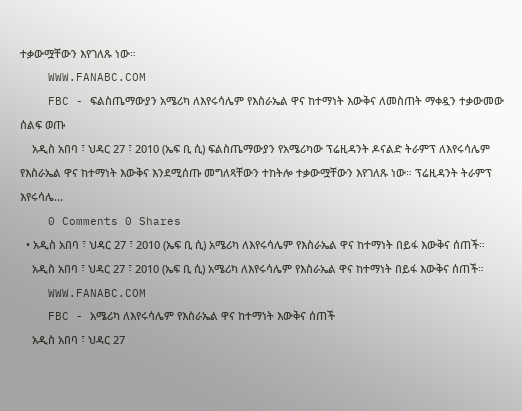ተቃውሟቸውን እየገለጹ ነው።
    WWW.FANABC.COM
    FBC - ፍልስጤማውያን አሜሪካ ለእየሩሳሌም የእስራኤል ዋና ከተማነት እውቅና ለመስጠት ማቀዷን ተቃውመው ሰልፍ ወጡ
    አዲስ አበባ ፣ ህዳር 27 ፣ 2010 (ኤፍ ቢ ሲ) ፍልስጤማውያን የአሜሪካው ፕሬዚዳንት ዶናልድ ትራምፕ ለእየሩሳሌም የእስራኤል ዋና ከተማነት እውቅና እንደሚሰጡ መግለጻቸውን ተከትሎ ተቃውሟቸውን እየገለጹ ነው። ፕሬዚዳንት ትራምፕ እየሩሳሌ...
    0 Comments 0 Shares
  • አዲስ አበባ ፣ ህዳር 27 ፣ 2010 (ኤፍ ቢ ሲ) አሜሪካ ለእየሩሳሌም የእስራኤል ዋና ከተማነት በይፋ እውቅና ሰጠች።
    አዲስ አበባ ፣ ህዳር 27 ፣ 2010 (ኤፍ ቢ ሲ) አሜሪካ ለእየሩሳሌም የእስራኤል ዋና ከተማነት በይፋ እውቅና ሰጠች።
    WWW.FANABC.COM
    FBC - አሜሪካ ለእየሩሳሌም የእስራኤል ዋና ከተማነት እውቅና ሰጠች
    አዲስ አበባ ፣ ህዳር 27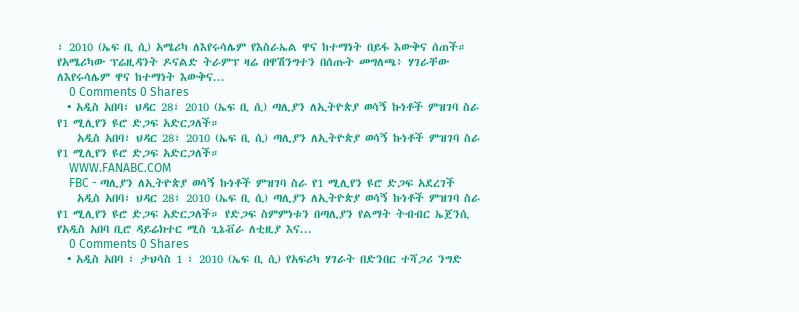፣ 2010 (ኤፍ ቢ ሲ) አሜሪካ ለእየሩሳሌም የእስራኤል ዋና ከተማነት በይፋ እውቅና ሰጠች። የአሜሪካው ፕሬዚዳንት ዶናልድ ትራምፕ ዛሬ በዋሽንግተን በሰጡት መግለጫ፥ ሃገራቸው ለእየሩሳሌም ዋና ከተማነት እውቅና...
    0 Comments 0 Shares
  • አዲስ አበባ፣ ህዳር 28፣ 2010 (ኤፍ ቢ ሲ) ጣሊያን ለኢትዮጵያ ወሳኝ ኩነቶች ምዝገባ ስራ የ1 ሚሊየን ዩሮ ድጋፍ አድርጋለች።
    አዲስ አበባ፣ ህዳር 28፣ 2010 (ኤፍ ቢ ሲ) ጣሊያን ለኢትዮጵያ ወሳኝ ኩነቶች ምዝገባ ስራ የ1 ሚሊየን ዩሮ ድጋፍ አድርጋለች።
    WWW.FANABC.COM
    FBC - ጣሊያን ለኢትዮጵያ ወሳኝ ኩነቶች ምዝገባ ስራ የ1 ሚሊየን ዩሮ ድጋፍ አደረገች
    አዲስ አበባ፣ ህዳር 28፣ 2010 (ኤፍ ቢ ሲ) ጣሊያን ለኢትዮጵያ ወሳኝ ኩነቶች ምዝገባ ስራ የ1 ሚሊየን ዩሮ ድጋፍ አድርጋለች። የድጋፍ ስምምነቱን በጣሊያን የልማት ትብብር ኤጀንሲ የአዲስ አበባ ቢሮ ዳይሬክተር ሚስ ጊኔቭራ ለቲዚያ እና...
    0 Comments 0 Shares
  • አዲስ አበባ ፣ ታህሳስ 1 ፣ 2010 (ኤፍ ቢ ሲ) የአፍሪካ ሃገራት በድንበር ተሻጋሪ ንግድ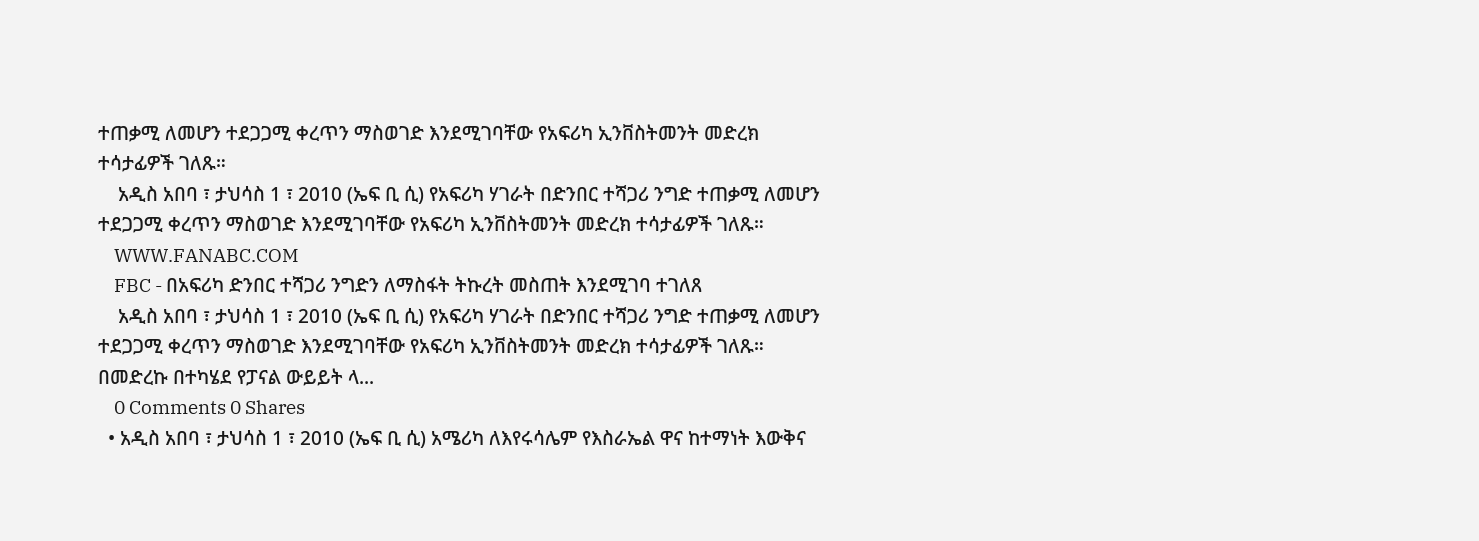ተጠቃሚ ለመሆን ተደጋጋሚ ቀረጥን ማስወገድ እንደሚገባቸው የአፍሪካ ኢንቨስትመንት መድረክ ተሳታፊዎች ገለጹ።
    አዲስ አበባ ፣ ታህሳስ 1 ፣ 2010 (ኤፍ ቢ ሲ) የአፍሪካ ሃገራት በድንበር ተሻጋሪ ንግድ ተጠቃሚ ለመሆን ተደጋጋሚ ቀረጥን ማስወገድ እንደሚገባቸው የአፍሪካ ኢንቨስትመንት መድረክ ተሳታፊዎች ገለጹ።
    WWW.FANABC.COM
    FBC - በአፍሪካ ድንበር ተሻጋሪ ንግድን ለማስፋት ትኩረት መስጠት እንደሚገባ ተገለጸ
    አዲስ አበባ ፣ ታህሳስ 1 ፣ 2010 (ኤፍ ቢ ሲ) የአፍሪካ ሃገራት በድንበር ተሻጋሪ ንግድ ተጠቃሚ ለመሆን ተደጋጋሚ ቀረጥን ማስወገድ እንደሚገባቸው የአፍሪካ ኢንቨስትመንት መድረክ ተሳታፊዎች ገለጹ። በመድረኩ በተካሄደ የፓናል ውይይት ላ...
    0 Comments 0 Shares
  • አዲስ አበባ ፣ ታህሳስ 1 ፣ 2010 (ኤፍ ቢ ሲ) አሜሪካ ለእየሩሳሌም የእስራኤል ዋና ከተማነት እውቅና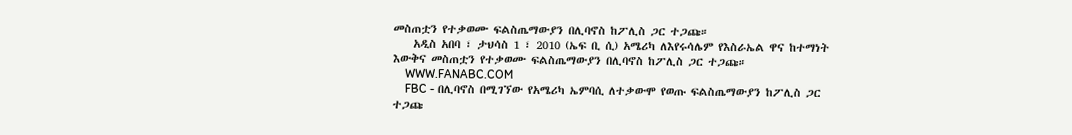መስጠቷን የተቃወሙ ፍልስጤማውያን በሊባኖስ ከፖሊስ ጋር ተጋጩ።
    አዲስ አበባ ፣ ታህሳስ 1 ፣ 2010 (ኤፍ ቢ ሲ) አሜሪካ ለእየሩሳሌም የእስራኤል ዋና ከተማነት እውቅና መስጠቷን የተቃወሙ ፍልስጤማውያን በሊባኖስ ከፖሊስ ጋር ተጋጩ።
    WWW.FANABC.COM
    FBC - በሊባኖስ በሚገኘው የአሜሪካ ኤምባሲ ለተቃውሞ የወጡ ፍልስጤማውያን ከፖሊስ ጋር ተጋጩ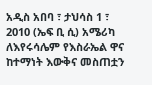አዲስ አበባ ፣ ታህሳስ 1 ፣ 2010 (ኤፍ ቢ ሲ) አሜሪካ ለእየሩሳሌም የእስራኤል ዋና ከተማነት እውቅና መስጠቷን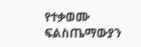የተቃወሙ ፍልስጤማውያን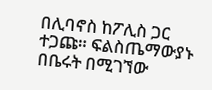በሊባኖስ ከፖሊስ ጋር ተጋጩ። ፍልስጤማውያኑ በቤሩት በሚገኘው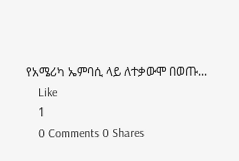የአሜሪካ ኤምባሲ ላይ ለተቃውሞ በወጡ...
    Like
    1
    0 Comments 0 Shares